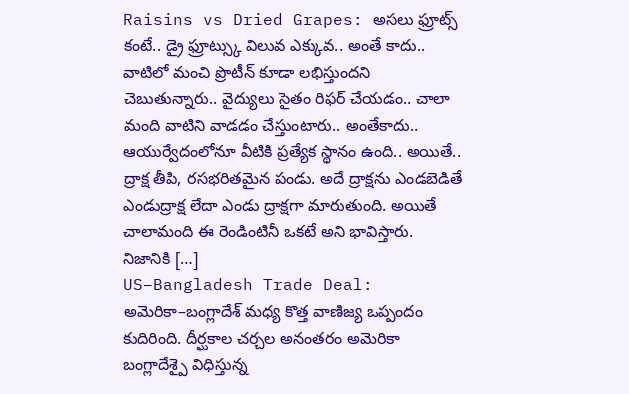Raisins vs Dried Grapes: అసలు ఫ్రూట్స్ కంటే.. డ్రై ఫ్రూట్స్కు విలువ ఎక్కువ.. అంతే కాదు.. వాటిలో మంచి ప్రొటీన్ కూడా లభిస్తుందని చెబుతున్నారు.. వైద్యులు సైతం రిఫర్ చేయడం.. చాలా మంది వాటిని వాడడం చేస్తుంటారు.. అంతేకాదు.. ఆయుర్వేదంలోనూ వీటికి ప్రత్యేక స్థానం ఉంది.. అయితే.. ద్రాక్ష తీపి, రసభరితమైన పండు. అదే ద్రాక్షను ఎండబెడితే ఎండుద్రాక్ష లేదా ఎండు ద్రాక్షగా మారుతుంది. అయితే చాలామంది ఈ రెండింటినీ ఒకటే అని భావిస్తారు. నిజానికి […]
US–Bangladesh Trade Deal: అమెరికా–బంగ్లాదేశ్ మధ్య కొత్త వాణిజ్య ఒప్పందం కుదిరింది. దీర్ఘకాల చర్చల అనంతరం అమెరికా బంగ్లాదేశ్పై విధిస్తున్న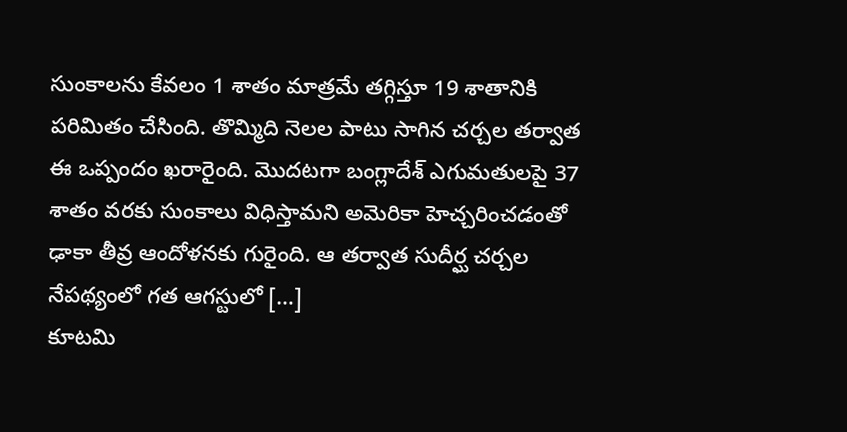సుంకాలను కేవలం 1 శాతం మాత్రమే తగ్గిస్తూ 19 శాతానికి పరిమితం చేసింది. తొమ్మిది నెలల పాటు సాగిన చర్చల తర్వాత ఈ ఒప్పందం ఖరారైంది. మొదటగా బంగ్లాదేశ్ ఎగుమతులపై 37 శాతం వరకు సుంకాలు విధిస్తామని అమెరికా హెచ్చరించడంతో ఢాకా తీవ్ర ఆందోళనకు గురైంది. ఆ తర్వాత సుదీర్ఘ చర్చల నేపథ్యంలో గత ఆగస్టులో […]
కూటమి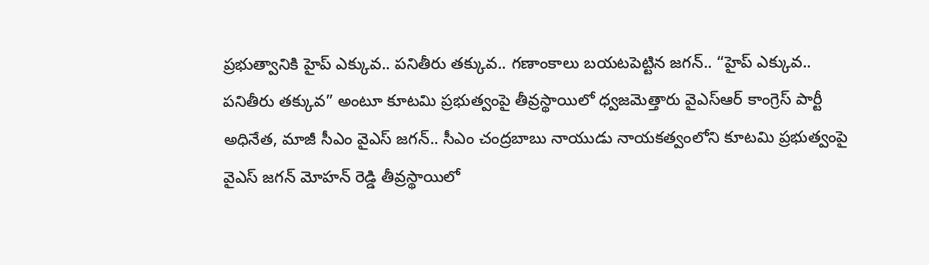ప్రభుత్వానికి హైప్ ఎక్కువ.. పనితీరు తక్కువ.. గణాంకాలు బయటపెట్టిన జగన్.. “హైప్ ఎక్కువ.. పనితీరు తక్కువ” అంటూ కూటమి ప్రభుత్వంపై తీవ్రస్థాయిలో ధ్వజమెత్తారు వైఎస్ఆర్ కాంగ్రెస్ పార్టీ అధినేత, మాజీ సీఎం వైఎస్ జగన్.. సీఎం చంద్రబాబు నాయుడు నాయకత్వంలోని కూటమి ప్రభుత్వంపై వైఎస్ జగన్ మోహన్ రెడ్డి తీవ్రస్థాయిలో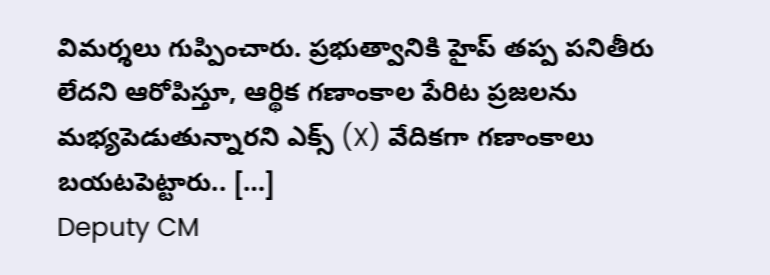విమర్శలు గుప్పించారు. ప్రభుత్వానికి హైప్ తప్ప పనితీరు లేదని ఆరోపిస్తూ, ఆర్థిక గణాంకాల పేరిట ప్రజలను మభ్యపెడుతున్నారని ఎక్స్ (X) వేదికగా గణాంకాలు బయటపెట్టారు.. […]
Deputy CM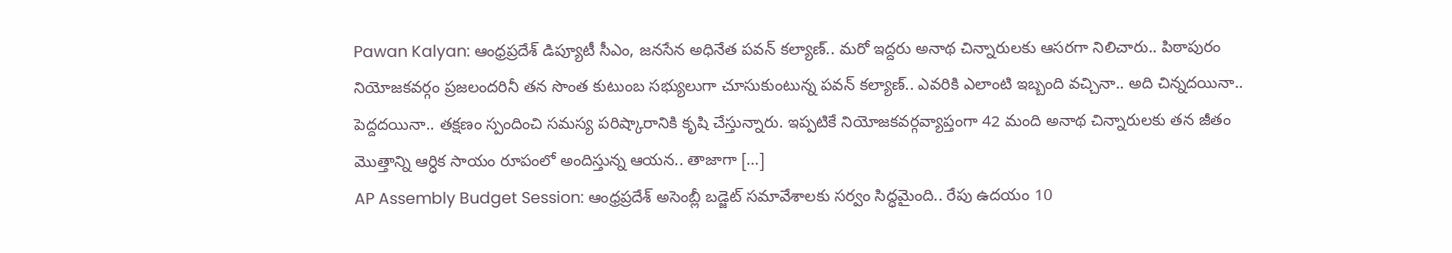Pawan Kalyan: ఆంధ్రప్రదేశ్ డిప్యూటీ సీఎం, జనసేన అధినేత పవన్ కల్యాణ్.. మరో ఇద్దరు అనాథ చిన్నారులకు ఆసరగా నిలిచారు.. పిఠాపురం నియోజకవర్గం ప్రజలందరినీ తన సొంత కుటుంబ సభ్యులుగా చూసుకుంటున్న పవన్ కల్యాణ్.. ఎవరికి ఎలాంటి ఇబ్బంది వచ్చినా.. అది చిన్నదయినా.. పెద్దదయినా.. తక్షణం స్పందించి సమస్య పరిష్కారానికి కృషి చేస్తున్నారు. ఇప్పటికే నియోజకవర్గవ్యాప్తంగా 42 మంది అనాథ చిన్నారులకు తన జీతం మొత్తాన్ని ఆర్ధిక సాయం రూపంలో అందిస్తున్న ఆయన.. తాజాగా […]
AP Assembly Budget Session: ఆంధ్రప్రదేశ్ అసెంబ్లీ బడ్జెట్ సమావేశాలకు సర్వం సిద్ధమైంది.. రేపు ఉదయం 10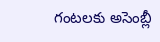గంటలకు అసెంబ్లీ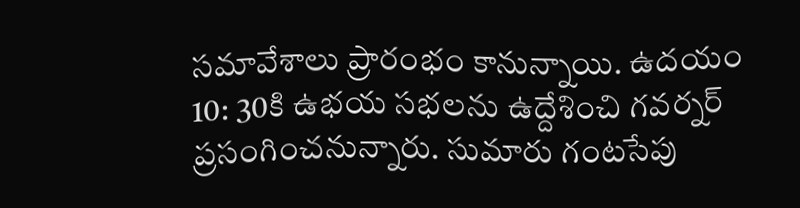సమావేశాలు ప్రారంభం కానున్నాయి. ఉదయం 10: 30కి ఉభయ సభలను ఉద్దేశించి గవర్నర్ ప్రసంగించనున్నారు. సుమారు గంటసేపు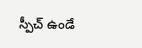స్పీచ్ ఉండే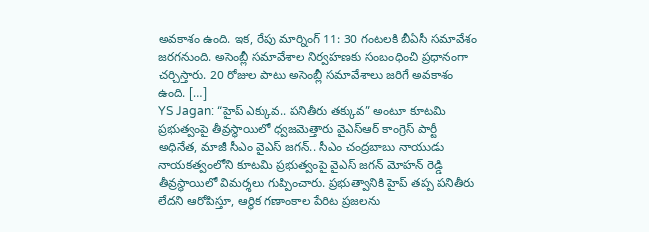అవకాశం ఉంది. ఇక, రేపు మార్నింగ్ 11: 30 గంటలకి బీఏసీ సమావేశం జరగనుంది. అసెంబ్లీ సమావేశాల నిర్వహణకు సంబంధించి ప్రధానంగా చర్చిస్తారు. 20 రోజుల పాటు అసెంబ్లీ సమావేశాలు జరిగే అవకాశం ఉంది. […]
YS Jagan: “హైప్ ఎక్కువ.. పనితీరు తక్కువ” అంటూ కూటమి ప్రభుత్వంపై తీవ్రస్థాయిలో ధ్వజమెత్తారు వైఎస్ఆర్ కాంగ్రెస్ పార్టీ అధినేత, మాజీ సీఎం వైఎస్ జగన్.. సీఎం చంద్రబాబు నాయుడు నాయకత్వంలోని కూటమి ప్రభుత్వంపై వైఎస్ జగన్ మోహన్ రెడ్డి తీవ్రస్థాయిలో విమర్శలు గుప్పించారు. ప్రభుత్వానికి హైప్ తప్ప పనితీరు లేదని ఆరోపిస్తూ, ఆర్థిక గణాంకాల పేరిట ప్రజలను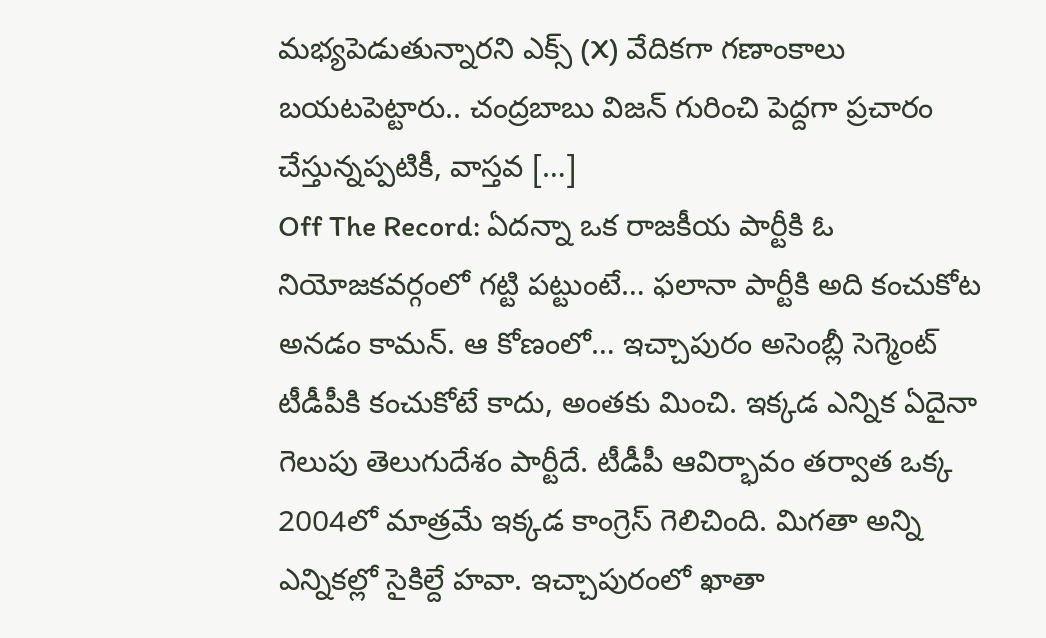మభ్యపెడుతున్నారని ఎక్స్ (X) వేదికగా గణాంకాలు బయటపెట్టారు.. చంద్రబాబు విజన్ గురించి పెద్దగా ప్రచారం చేస్తున్నప్పటికీ, వాస్తవ […]
Off The Record: ఏదన్నా ఒక రాజకీయ పార్టీకి ఓ నియోజకవర్గంలో గట్టి పట్టుంటే… ఫలానా పార్టీకి అది కంచుకోట అనడం కామన్. ఆ కోణంలో… ఇచ్చాపురం అసెంబ్లీ సెగ్మెంట్ టీడీపీకి కంచుకోటే కాదు, అంతకు మించి. ఇక్కడ ఎన్నిక ఏదైనా గెలుపు తెలుగుదేశం పార్టీదే. టీడీపీ ఆవిర్భావం తర్వాత ఒక్క 2004లో మాత్రమే ఇక్కడ కాంగ్రెస్ గెలిచింది. మిగతా అన్ని ఎన్నికల్లో సైకిల్దే హవా. ఇచ్చాపురంలో ఖాతా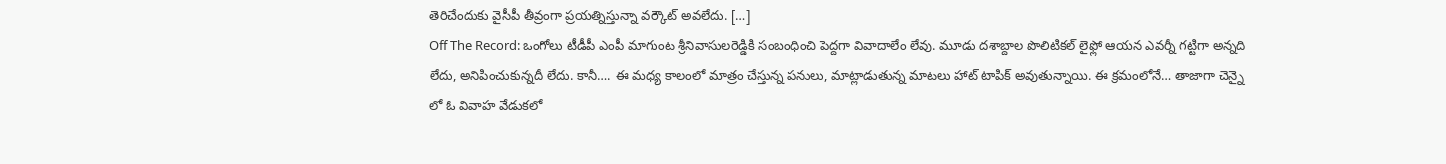తెరిచేందుకు వైసీపీ తీవ్రంగా ప్రయత్నిస్తున్నా వర్కౌట్ అవలేదు. […]
Off The Record: ఒంగోలు టీడీపీ ఎంపీ మాగుంట శ్రీనివాసులరెడ్డికి సంబంధించి పెద్దగా వివాదాలేం లేవు. మూడు దశాబ్దాల పొలిటికల్ లైఫ్లో ఆయన ఎవర్నీ గట్టిగా అన్నది లేదు, అనిపించుకున్నదీ లేదు. కానీ…. ఈ మధ్య కాలంలో మాత్రం చేస్తున్న పనులు, మాట్లాడుతున్న మాటలు హాట్ టాపిక్ అవుతున్నాయి. ఈ క్రమంలోనే… తాజాగా చెన్నై లో ఓ వివాహ వేడుకలో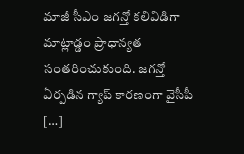మాజీ సీఎం జగన్తో కలివిడిగా మాట్లాడ్డం ప్రాధాన్యత సంతరించుకుంది. జగన్తో ఏర్పడిన గ్యాప్ కారణంగా వైసీపీ […]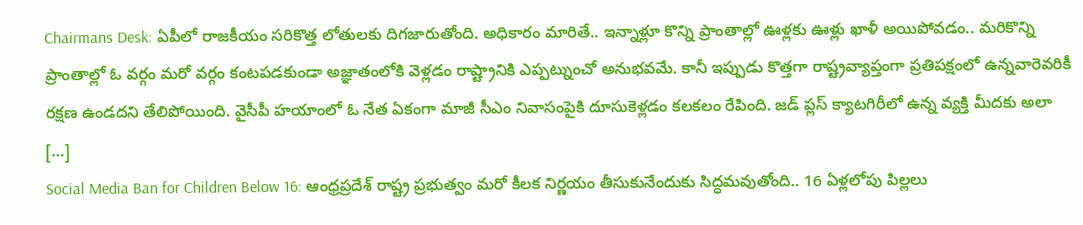Chairmans Desk: ఏపీలో రాజకీయం సరికొత్త లోతులకు దిగజారుతోంది. అధికారం మారితే.. ఇన్నాళ్లూ కొన్ని ప్రాంతాల్లో ఊళ్లకు ఊళ్లు ఖాళీ అయిపోవడం.. మరికొన్ని ప్రాంతాల్లో ఓ వర్గం మరో వర్గం కంటపడకుండా అజ్ఞాతంలోకి వెళ్లడం రాష్ట్రానికి ఎప్పట్నుంచో అనుభవమే. కానీ ఇప్పుడు కొత్తగా రాష్ట్రవ్యాప్తంగా ప్రతిపక్షంలో ఉన్నవారెవరికీ రక్షణ ఉండదని తేలిపోయింది. వైసీపీ హయాంలో ఓ నేత ఏకంగా మాజీ సీఎం నివాసంపైకి దూసుకెళ్లడం కలకలం రేపింది. జడ్ ప్లస్ క్యాటగిరీలో ఉన్న వ్యక్తి మీదకు అలా […]
Social Media Ban for Children Below 16: ఆంధ్రప్రదేశ్ రాష్ట్ర ప్రభుత్వం మరో కీలక నిర్ణయం తీసుకునేందుకు సిద్ధమవుతోంది.. 16 ఏళ్లలోపు పిల్లలు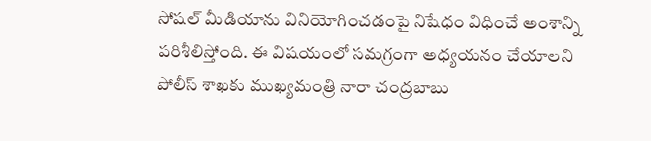సోషల్ మీడియాను వినియోగించడంపై నిషేధం విధించే అంశాన్ని పరిశీలిస్తోంది. ఈ విషయంలో సమగ్రంగా అధ్యయనం చేయాలని పోలీస్ శాఖకు ముఖ్యమంత్రి నారా చంద్రబాబు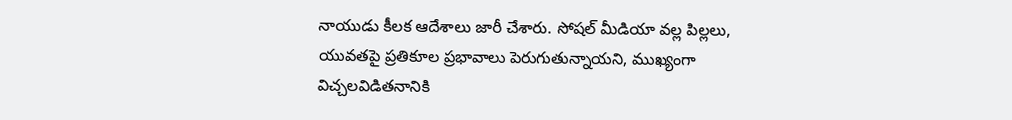నాయుడు కీలక ఆదేశాలు జారీ చేశారు. సోషల్ మీడియా వల్ల పిల్లలు, యువతపై ప్రతికూల ప్రభావాలు పెరుగుతున్నాయని, ముఖ్యంగా విచ్చలవిడితనానికి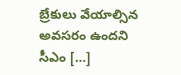బ్రేకులు వేయాల్సిన అవసరం ఉందని సీఎం […]